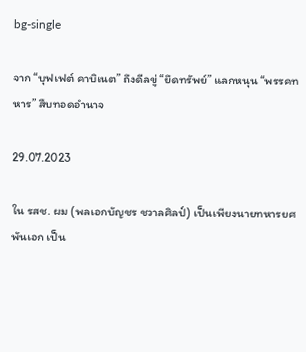bg-single

จาก “บุฟเฟต์ คาบิเนต” ถึงดีลขู่ “ยึดทรัพย์” แลกหนุน “พรรคทหาร” สืบทอดอำนาจ

29.07.2023

ใน รสช. ผม (พลเอกบัญชร ชวาลศิลป์) เป็นเพียงนายทหารยศพันเอก เป็น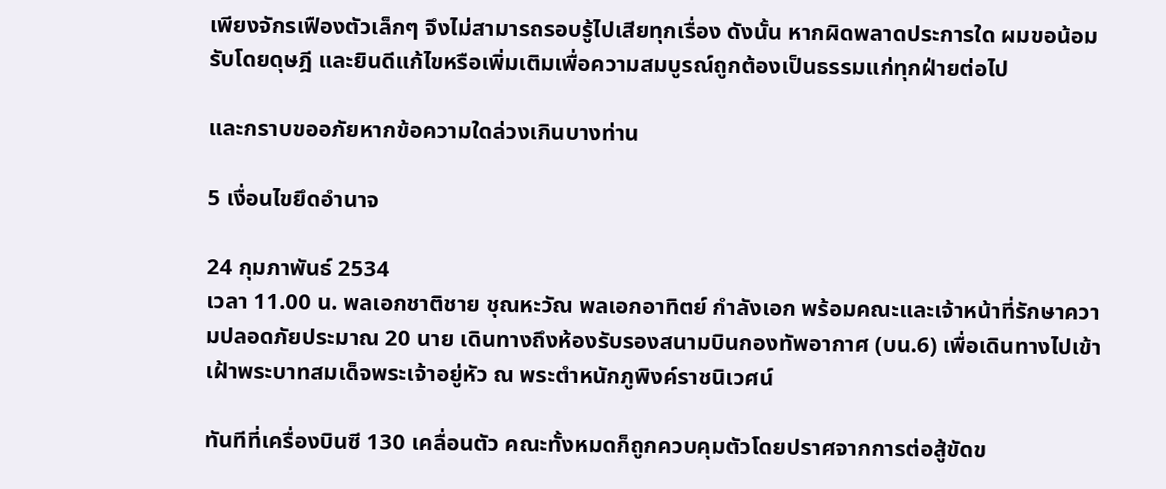เพียงจักรเฟืองตัวเล็กๆ จึงไม่สามารถรอบรู้ไปเสียทุกเรื่อง ดังนั้น หากผิดพลาดประการใด ผมขอน้อมรับโดยดุษฎี และยินดีแก้ไขหรือเพิ่มเติมเพื่อความสมบูรณ์ถูกต้องเป็นธรรมแก่ทุกฝ่ายต่อไป

และกราบขออภัยหากข้อความใดล่วงเกินบางท่าน

5 เงื่อนไขยึดอำนาจ

24 กุมภาพันธ์ 2534
เวลา 11.00 น. พลเอกชาติชาย ชุณหะวัณ พลเอกอาทิตย์ กำลังเอก พร้อมคณะและเจ้าหน้าที่รักษาความปลอดภัยประมาณ 20 นาย เดินทางถึงห้องรับรองสนามบินกองทัพอากาศ (บน.6) เพื่อเดินทางไปเข้าเฝ้าพระบาทสมเด็จพระเจ้าอยู่หัว ณ พระตำหนักภูพิงค์ราชนิเวศน์

ทันทีที่เครื่องบินซี 130 เคลื่อนตัว คณะทั้งหมดก็ถูกควบคุมตัวโดยปราศจากการต่อสู้ขัดข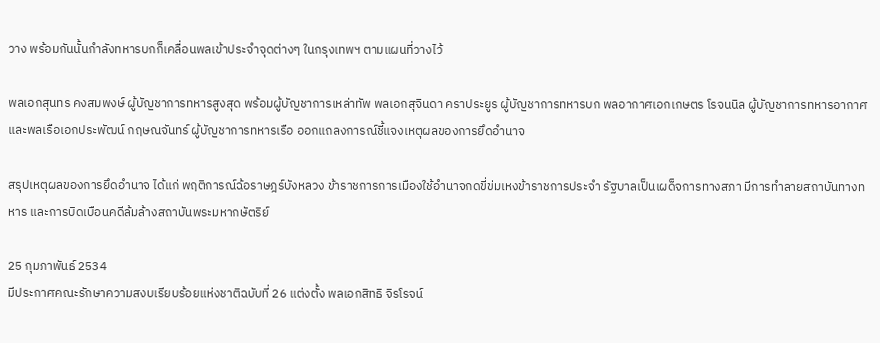วาง พร้อมกันนั้นกำลังทหารบกก็เคลื่อนพลเข้าประจำจุดต่างๆ ในกรุงเทพฯ ตามแผนที่วางไว้

พลเอกสุนทร คงสมพงษ์ ผู้บัญชาการทหารสูงสุด พร้อมผู้บัญชาการเหล่าทัพ พลเอกสุจินดา คราประยูร ผู้บัญชาการทหารบก พลอากาศเอกเกษตร โรจนนิล ผู้บัญชาการทหารอากาศ และพลเรือเอกประพัฒน์ กฤษณจันทร์ ผู้บัญชาการทหารเรือ ออกแถลงการณ์ชี้แจงเหตุผลของการยึดอำนาจ

สรุปเหตุผลของการยึดอำนาจ ได้แก่ พฤติการณ์ฉ้อราษฎร์บังหลวง ข้าราชการการเมืองใช้อำนาจกดขี่ข่มเหงข้าราชการประจำ รัฐบาลเป็นเผด็จการทางสภา มีการทำลายสถาบันทางทหาร และการบิดเบือนคดีล้มล้างสถาบันพระมหากษัตริย์

25 กุมภาพันธ์ 2534
มีประกาศคณะรักษาความสงบเรียบร้อยแห่งชาติฉบับที่ 26 แต่งตั้ง พลเอกสิทธิ จิรโรจน์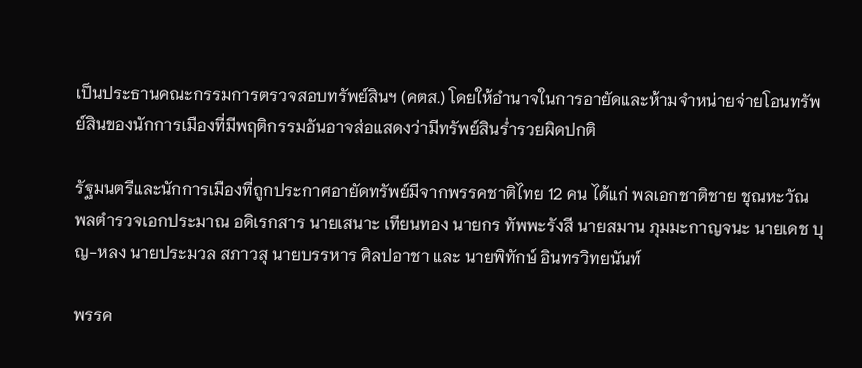เป็นประธานคณะกรรมการตรวจสอบทรัพย์สินฯ (คตส.) โดยให้อำนาจในการอายัดและห้ามจำหน่ายจ่ายโอนทรัพย์สินของนักการเมืองที่มีพฤติกรรมอันอาจส่อแสดงว่ามีทรัพย์สินร่ำรวยผิดปกติ

รัฐมนตรีและนักการเมืองที่ถูกประกาศอายัดทรัพย์มีจากพรรคชาติไทย 12 คน ได้แก่ พลเอกชาติชาย ชุณหะวัณ พลตำรวจเอกประมาณ อดิเรกสาร นายเสนาะ เทียนทอง นายกร ทัพพะรังสี นายสมาน ภุมมะกาญจนะ นายเดช บุญ-หลง นายประมวล สภาวสุ นายบรรหาร ศิลปอาชา และ นายพิทักษ์ อินทรวิทยนันท์

พรรค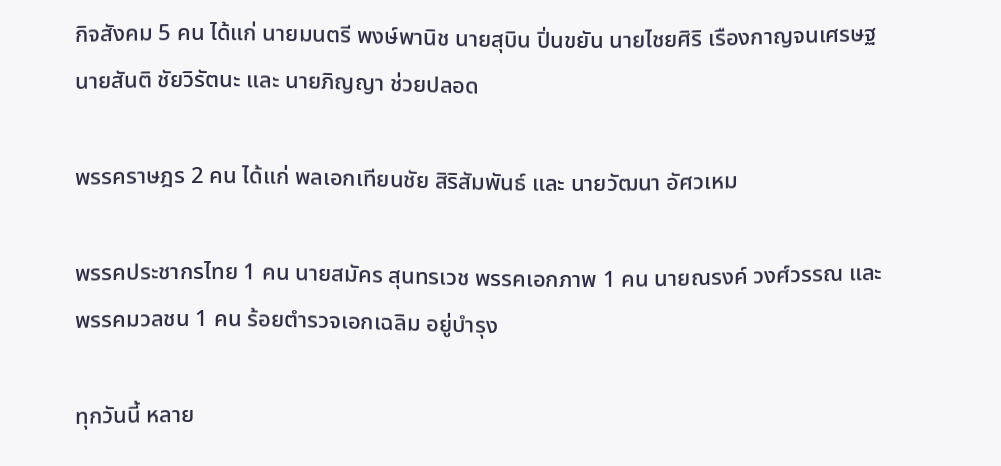กิจสังคม 5 คน ได้แก่ นายมนตรี พงษ์พานิช นายสุบิน ปิ่นขยัน นายไชยศิริ เรืองกาญจนเศรษฐ นายสันติ ชัยวิรัตนะ และ นายภิญญา ช่วยปลอด

พรรคราษฎร 2 คน ได้แก่ พลเอกเทียนชัย สิริสัมพันธ์ และ นายวัฒนา อัศวเหม

พรรคประชากรไทย 1 คน นายสมัคร สุนทรเวช พรรคเอกภาพ 1 คน นายณรงค์ วงศ์วรรณ และพรรคมวลชน 1 คน ร้อยตำรวจเอกเฉลิม อยู่บำรุง

ทุกวันนี้ หลาย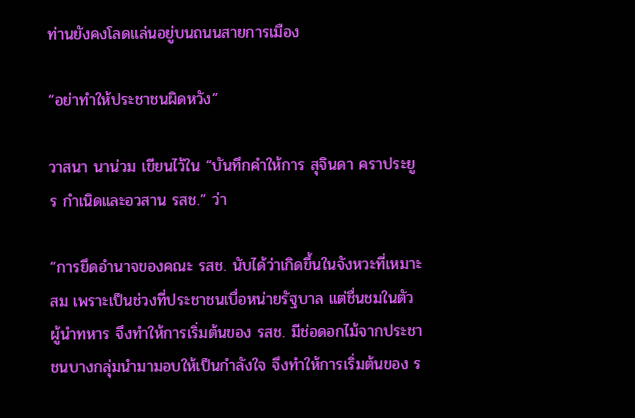ท่านยังคงโลดแล่นอยู่บนถนนสายการเมือง

“อย่าทำให้ประชาชนผิดหวัง”

วาสนา นาน่วม เขียนไว้ใน “บันทึกคำให้การ สุจินดา คราประยูร กำเนิดและอวสาน รสช.” ว่า

“การยึดอำนาจของคณะ รสช. นับได้ว่าเกิดขึ้นในจังหวะที่เหมาะสม เพราะเป็นช่วงที่ประชาชนเบื่อหน่ายรัฐบาล แต่ชื่นชมในตัวผู้นำทหาร จึงทำให้การเริ่มต้นของ รสช. มีช่อดอกไม้จากประชาชนบางกลุ่มนำมามอบให้เป็นกำลังใจ จึงทำให้การเริ่มต้นของ ร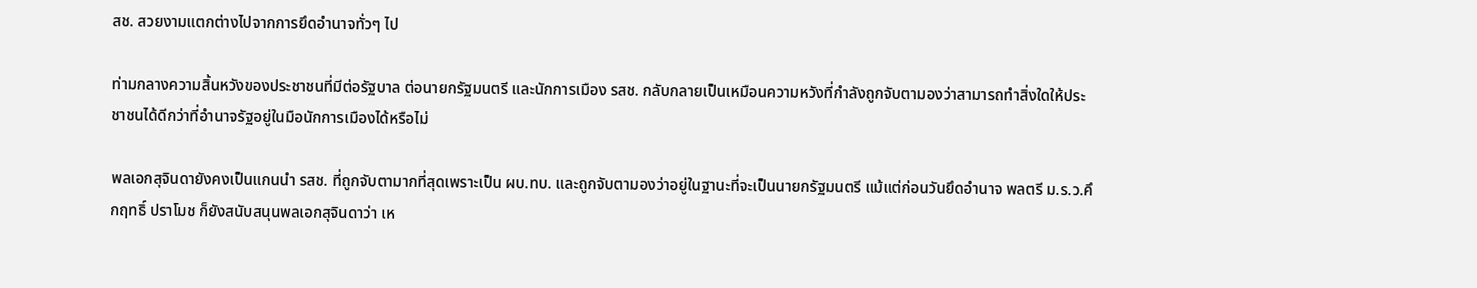สช. สวยงามแตกต่างไปจากการยึดอำนาจทั่วๆ ไป

ท่ามกลางความสิ้นหวังของประชาชนที่มีต่อรัฐบาล ต่อนายกรัฐมนตรี และนักการเมือง รสช. กลับกลายเป็นเหมือนความหวังที่กำลังถูกจับตามองว่าสามารถทำสิ่งใดให้ประชาชนได้ดีกว่าที่อำนาจรัฐอยู่ในมือนักการเมืองได้หรือไม่

พลเอกสุจินดายังคงเป็นแกนนำ รสช. ที่ถูกจับตามากที่สุดเพราะเป็น ผบ.ทบ. และถูกจับตามองว่าอยู่ในฐานะที่จะเป็นนายกรัฐมนตรี แม้แต่ก่อนวันยึดอำนาจ พลตรี ม.ร.ว.คึกฤทธิ์ ปราโมช ก็ยังสนับสนุนพลเอกสุจินดาว่า เห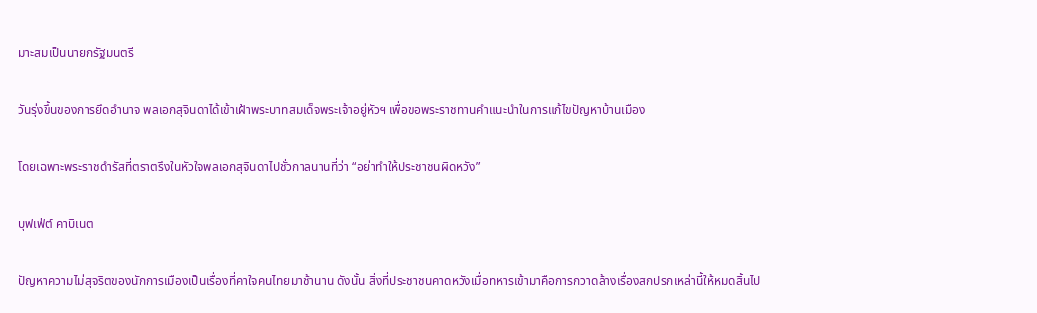มาะสมเป็นนายกรัฐมนตรี

วันรุ่งขึ้นของการยึดอำนาจ พลเอกสุจินดาได้เข้าเฝ้าพระบาทสมเด็จพระเจ้าอยู่หัวฯ เพื่อขอพระราชทานคำแนะนำในการแก้ไขปัญหาบ้านเมือง

โดยเฉพาะพระราชดำรัสที่ตราตรึงในหัวใจพลเอกสุจินดาไปชั่วกาลนานที่ว่า “อย่าทำให้ประชาชนผิดหวัง”

บุฟเฟ่ต์ คาบิเนต

ปัญหาความไม่สุจริตของนักการเมืองเป็นเรื่องที่คาใจคนไทยมาช้านาน ดังนั้น สิ่งที่ประชาชนคาดหวังเมื่อทหารเข้ามาคือการกวาดล้างเรื่องสกปรกเหล่านี้ให้หมดสิ้นไป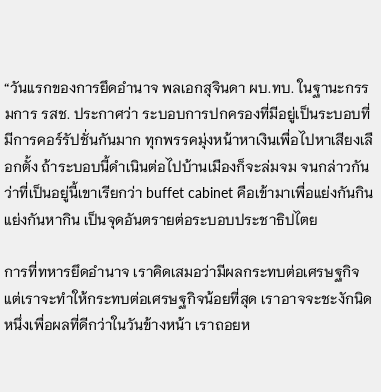“วันแรกของการยึดอำนาจ พลเอกสุจินดา ผบ.ทบ. ในฐานะกรรมการ รสช. ประกาศว่า ระบอบการปกครองที่มีอยู่เป็นระบอบที่มีการคอร์รัปชั่นกันมาก ทุกพรรคมุ่งหน้าหาเงินเพื่อไปหาเสียงเลือกตั้ง ถ้าระบอบนี้ดำเนินต่อไปบ้านเมืองก็จะล่มจม จนกล่าวกันว่าที่เป็นอยู่นี้เขาเรียกว่า buffet cabinet คือเข้ามาเพื่อแย่งกันกิน แย่งกันหากิน เป็นจุดอันตรายต่อระบอบประชาธิปไตย

การที่ทหารยึดอำนาจ เราคิดเสมอว่ามีผลกระทบต่อเศรษฐกิจ แต่เราจะทำให้กระทบต่อเศรษฐกิจน้อยที่สุด เราอาจจะชะงักนิดหนึ่งเพื่อผลที่ดีกว่าในวันข้างหน้า เราถอยห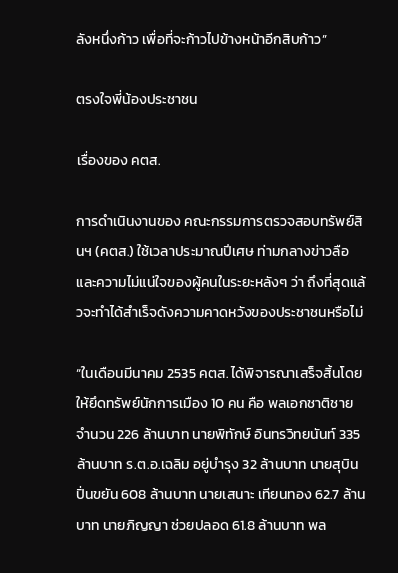ลังหนึ่งก้าว เพื่อที่จะก้าวไปข้างหน้าอีกสิบก้าว”

ตรงใจพี่น้องประชาชน

เรื่องของ คตส.

การดำเนินงานของ คณะกรรมการตรวจสอบทรัพย์สินฯ (คตส.) ใช้เวลาประมาณปีเศษ ท่ามกลางข่าวลือและความไม่แน่ใจของผู้คนในระยะหลังๆ ว่า ถึงที่สุดแล้วจะทำได้สำเร็จดังความคาดหวังของประชาชนหรือไม่

“ในเดือนมีนาคม 2535 คตส. ได้พิจารณาเสร็จสิ้นโดยให้ยึดทรัพย์นักการเมือง 10 คน คือ พลเอกชาติชาย จำนวน 226 ล้านบาท นายพิทักษ์ อินทรวิทยนันท์ 335 ล้านบาท ร.ต.อ.เฉลิม อยู่บำรุง 32 ล้านบาท นายสุบิน ปิ่นขยัน 608 ล้านบาท นายเสนาะ เทียนทอง 62.7 ล้านบาท นายภิญญา ช่วยปลอด 61.8 ล้านบาท พล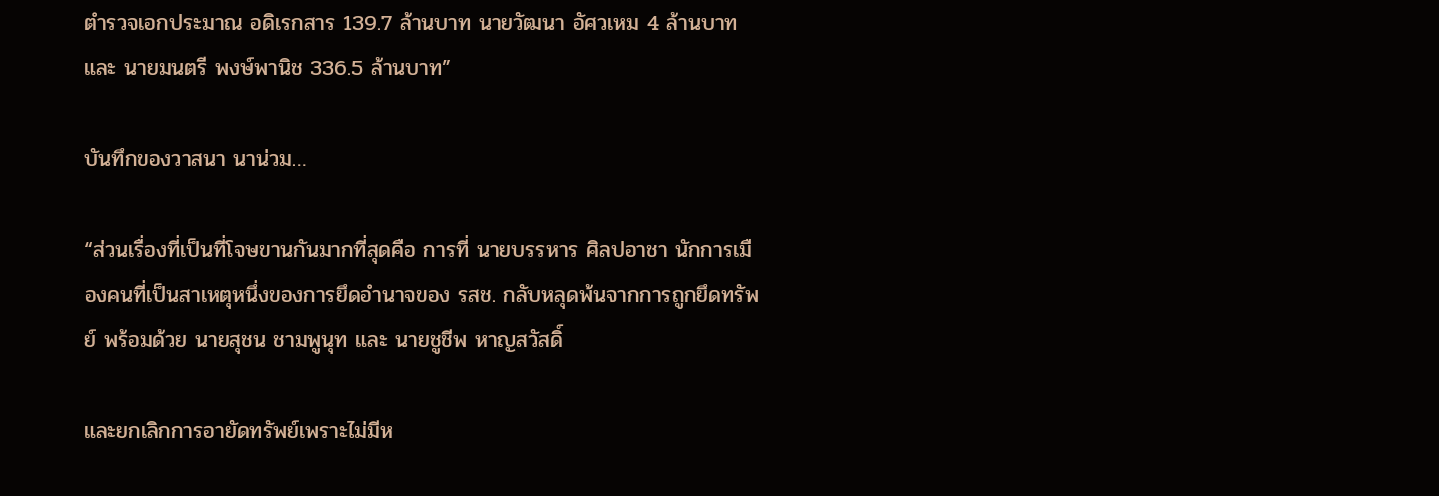ตำรวจเอกประมาณ อดิเรกสาร 139.7 ล้านบาท นายวัฒนา อัศวเหม 4 ล้านบาท และ นายมนตรี พงษ์พานิช 336.5 ล้านบาท”

บันทึกของวาสนา นาน่วม…

“ส่วนเรื่องที่เป็นที่โจษขานกันมากที่สุดคือ การที่ นายบรรหาร ศิลปอาชา นักการเมืองคนที่เป็นสาเหตุหนึ่งของการยึดอำนาจของ รสช. กลับหลุดพ้นจากการถูกยึดทรัพย์ พร้อมด้วย นายสุชน ชามพูนุท และ นายชูชีพ หาญสวัสดิ์

และยกเลิกการอายัดทรัพย์เพราะไม่มีห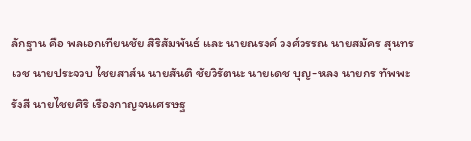ลักฐาน คือ พลเอกเทียนชัย สิริสัมพันธ์ และ นายณรงค์ วงศ์วรรณ นายสมัคร สุนทรเวช นายประจวบ ไชยสาส์น นายสันติ ชัยวิรัตนะ นายเดช บุญ-หลง นายกร ทัพพะรังสี นายไชยศิริ เรืองกาญจนเศรษฐ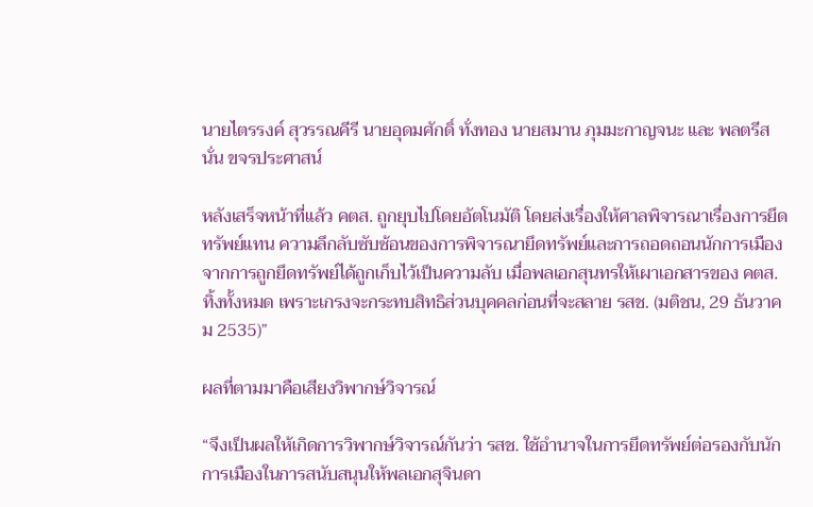นายไตรรงค์ สุวรรณคีรี นายอุดมศักดิ์ ทั่งทอง นายสมาน ภุมมะกาญจนะ และ พลตรีสนั่น ขจรประศาสน์

หลังเสร็จหน้าที่แล้ว คตส. ถูกยุบไปโดยอัตโนมัติ โดยส่งเรื่องให้ศาลพิจารณาเรื่องการยึดทรัพย์แทน ความลึกลับซับซ้อนของการพิจารณายึดทรัพย์และการถอดถอนนักการเมืองจากการถูกยึดทรัพย์ได้ถูกเก็บไว้เป็นความลับ เมื่อพลเอกสุนทรให้เผาเอกสารของ คตส. ทิ้งทั้งหมด เพราะเกรงจะกระทบสิทธิส่วนบุคคลก่อนที่จะสลาย รสช. (มติชน, 29 ธันวาคม 2535)”

ผลที่ตามมาคือเสียงวิพากษ์วิจารณ์

“จึงเป็นผลให้เกิดการวิพากษ์วิจารณ์กันว่า รสช. ใช้อำนาจในการยึดทรัพย์ต่อรองกับนักการเมืองในการสนับสนุนให้พลเอกสุจินดา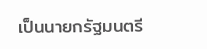เป็นนายกรัฐมนตรี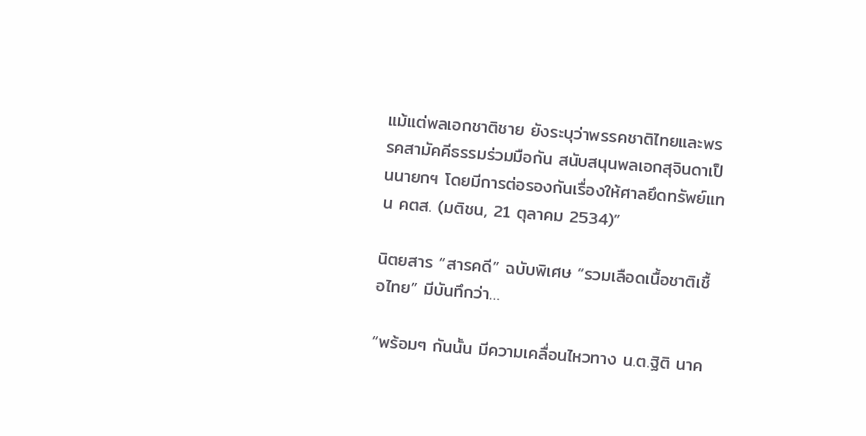แม้แต่พลเอกชาติชาย ยังระบุว่าพรรคชาติไทยและพรรคสามัคคีธรรมร่วมมือกัน สนับสนุนพลเอกสุจินดาเป็นนายกฯ โดยมีการต่อรองกันเรื่องให้ศาลยึดทรัพย์แทน คตส. (มติชน, 21 ตุลาคม 2534)”

นิตยสาร “สารคดี” ฉบับพิเศษ “รวมเลือดเนื้อชาติเชื้อไทย” มีบันทึกว่า…

“พร้อมๆ กันนั้น มีความเคลื่อนไหวทาง น.ต.ฐิติ นาค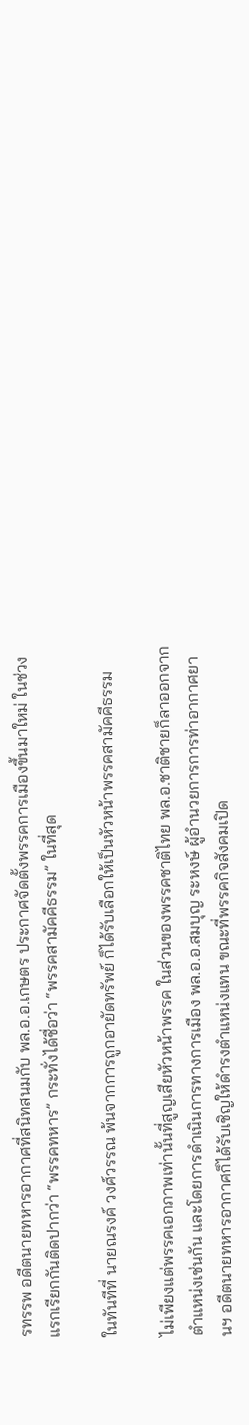รทรรพ อดีตนายทหารอากาศที่สนิทสนมกับ พล.อ.อ.เกษตร ประกาศจัดตั้งพรรคการเมืองขึ้นมาใหม่ ในช่วงแรกเรียกกันติดปากว่า “พรรคทหาร” กระทั่งได้ชื่อว่า “พรรคสามัคคีธรรม” ในที่สุด

ในทันทีที่ นายณรงค์ วงศ์วรรณ พ้นจากการถูกอายัดทรัพย์ ก็ได้รับเลือกให้เป็นหัวหน้าพรรคสามัคคีธรรม

ไม่เพียงแต่พรรคเอกภาพเท่านั้นที่สูญเสียหัวหน้าพรรค ในส่วนของพรรคชาติไทย พล.อ.ชาติชายก็ลาออกจากตำแหน่งเช่นกัน และโดยการดำเนินการทางการเมือง พล.อ.อ.สมบุญ ระหงษ์ ผู้อำนวยการการท่าอากาศยานฯ อดีตนายทหารอากาศก็ได้รับเชิญให้ดำรงตำแหน่งแทน ขณะที่พรรคกิจสังคมเปิด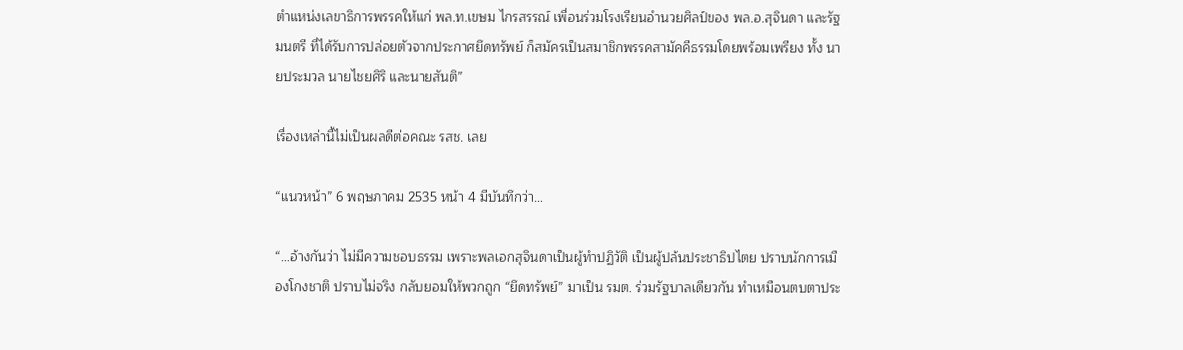ตำแหน่งเลขาธิการพรรคให้แก่ พล.ท.เขษม ไกรสรรณ์ เพื่อนร่วมโรงเรียนอำนวยศิลป์ของ พล.อ.สุจินดา และรัฐมนตรี ที่ได้รับการปล่อยตัวจากประกาศยึดทรัพย์ ก็สมัครเป็นสมาชิกพรรคสามัคคีธรรมโดยพร้อมเพรียง ทั้ง นายประมวล นายไชยศิริ และนายสันติ”

เรื่องเหล่านี้ไม่เป็นผลดีต่อคณะ รสช. เลย

“แนวหน้า” 6 พฤษภาคม 2535 หน้า 4 มีบันทึกว่า…

“…อ้างกันว่า ไม่มีความชอบธรรม เพราะพลเอกสุจินดาเป็นผู้ทำปฏิวัติ เป็นผู้ปล้นประชาธิปไตย ปราบนักการเมืองโกงชาติ ปราบไม่จริง กลับยอมให้พวกถูก “ยึดทรัพย์” มาเป็น รมต. ร่วมรัฐบาลเดียวกัน ทำเหมือนตบตาประ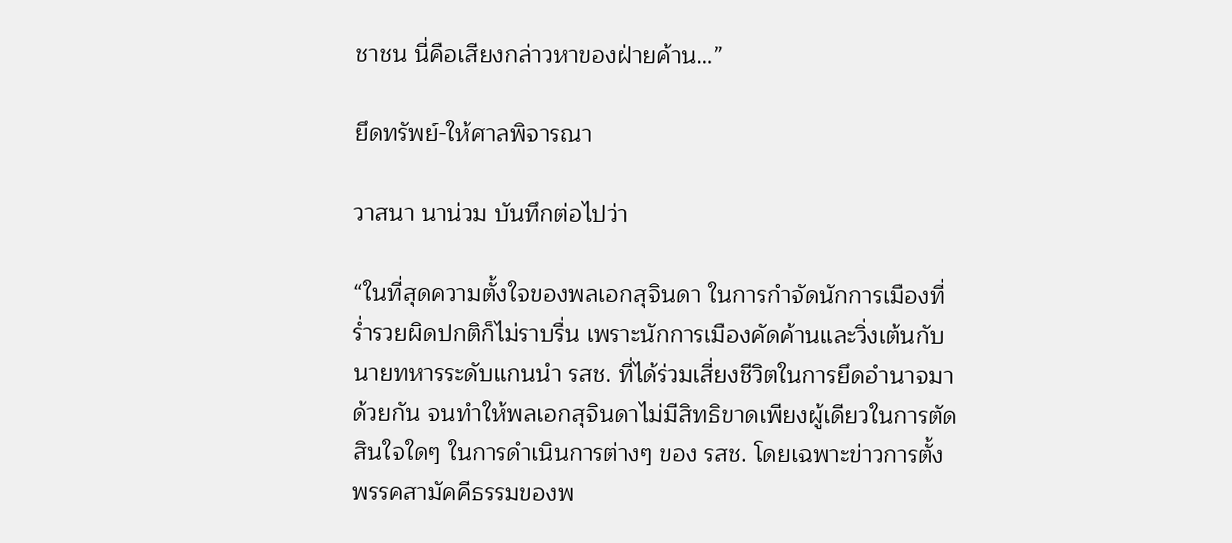ชาชน นี่คือเสียงกล่าวหาของฝ่ายค้าน…”

ยึดทรัพย์-ให้ศาลพิจารณา

วาสนา นาน่วม บันทึกต่อไปว่า

“ในที่สุดความตั้งใจของพลเอกสุจินดา ในการกำจัดนักการเมืองที่ร่ำรวยผิดปกติก็ไม่ราบรื่น เพราะนักการเมืองคัดค้านและวิ่งเต้นกับนายทหารระดับแกนนำ รสช. ที่ได้ร่วมเสี่ยงชีวิตในการยึดอำนาจมาด้วยกัน จนทำให้พลเอกสุจินดาไม่มีสิทธิขาดเพียงผู้เดียวในการตัดสินใจใดๆ ในการดำเนินการต่างๆ ของ รสช. โดยเฉพาะข่าวการตั้งพรรคสามัคคีธรรมของพ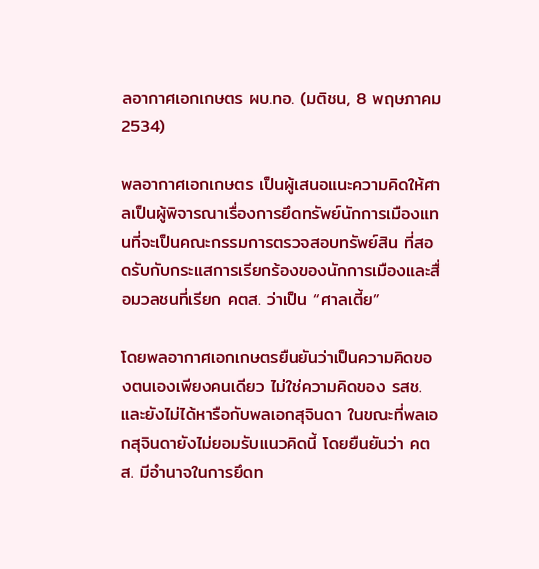ลอากาศเอกเกษตร ผบ.ทอ. (มติชน, 8 พฤษภาคม 2534)

พลอากาศเอกเกษตร เป็นผู้เสนอแนะความคิดให้ศาลเป็นผู้พิจารณาเรื่องการยึดทรัพย์นักการเมืองแทนที่จะเป็นคณะกรรมการตรวจสอบทรัพย์สิน ที่สอดรับกับกระแสการเรียกร้องของนักการเมืองและสื่อมวลชนที่เรียก คตส. ว่าเป็น “ศาลเตี้ย”

โดยพลอากาศเอกเกษตรยืนยันว่าเป็นความคิดของตนเองเพียงคนเดียว ไม่ใช่ความคิดของ รสช. และยังไม่ได้หารือกับพลเอกสุจินดา ในขณะที่พลเอกสุจินดายังไม่ยอมรับแนวคิดนี้ โดยยืนยันว่า คตส. มีอำนาจในการยึดท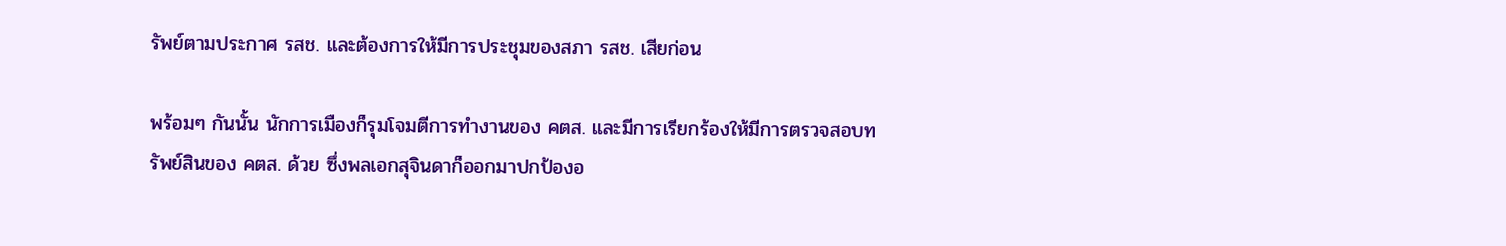รัพย์ตามประกาศ รสช. และต้องการให้มีการประชุมของสภา รสช. เสียก่อน

พร้อมๆ กันนั้น นักการเมืองก็รุมโจมตีการทำงานของ คตส. และมีการเรียกร้องให้มีการตรวจสอบทรัพย์สินของ คตส. ด้วย ซึ่งพลเอกสุจินดาก็ออกมาปกป้องอ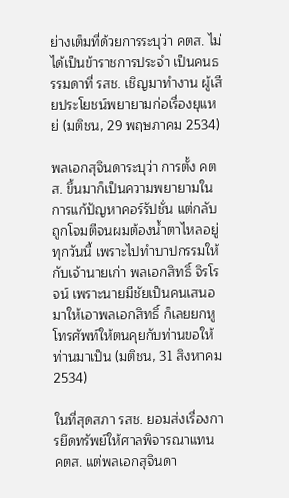ย่างเต็มที่ด้วยการระบุว่า คตส. ไม่ได้เป็นข้าราชการประจำ เป็นคนธรรมดาที่ รสช. เชิญมาทำงาน ผู้เสียประโยชน์พยายามก่อเรื่องยุแหย่ (มติชน, 29 พฤษภาคม 2534)

พลเอกสุจินดาระบุว่า การตั้ง คตส. ขึ้นมาก็เป็นความพยายามในการแก้ปัญหาคอร์รัปชั่น แต่กลับถูกโจมตีจนผมต้องน้ำตาไหลอยู่ทุกวันนี้ เพราะไปทำบาปกรรมให้กับเจ้านายเก่า พลเอกสิทธิ์ จิรโรจน์ เพราะนายมีชัยเป็นคนเสนอมาให้เอาพลเอกสิทธิ์ ก็เลยยกหูโทรศัพท์ให้ตนคุยกับท่านขอให้ท่านมาเป็น (มติชน, 31 สิงหาคม 2534)

ในที่สุดสภา รสช. ยอมส่งเรื่องการยึดทรัพย์ให้ศาลพิจารณาแทน คตส. แต่พลเอกสุจินดา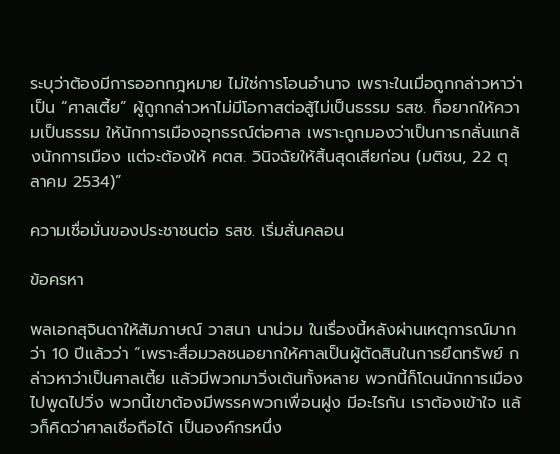ระบุว่าต้องมีการออกกฎหมาย ไม่ใช่การโอนอำนาจ เพราะในเมื่อถูกกล่าวหาว่าเป็น “ศาลเตี้ย” ผู้ถูกกล่าวหาไม่มีโอกาสต่อสู้ไม่เป็นธรรม รสช. ก็อยากให้ความเป็นธรรม ให้นักการเมืองอุทธรณ์ต่อศาล เพราะถูกมองว่าเป็นการกลั่นแกล้งนักการเมือง แต่จะต้องให้ คตส. วินิจฉัยให้สิ้นสุดเสียก่อน (มติชน, 22 ตุลาคม 2534)”

ความเชื่อมั่นของประชาชนต่อ รสช. เริ่มสั่นคลอน

ข้อครหา

พลเอกสุจินดาให้สัมภาษณ์ วาสนา นาน่วม ในเรื่องนี้หลังผ่านเหตุการณ์มากว่า 10 ปีแล้วว่า “เพราะสื่อมวลชนอยากให้ศาลเป็นผู้ตัดสินในการยึดทรัพย์ กล่าวหาว่าเป็นศาลเตี้ย แล้วมีพวกมาวิ่งเต้นทั้งหลาย พวกนี้ก็โดนนักการเมืองไปพูดไปวิ่ง พวกนี้เขาต้องมีพรรคพวกเพื่อนฝูง มีอะไรกัน เราต้องเข้าใจ แล้วก็คิดว่าศาลเชื่อถือได้ เป็นองค์กรหนึ่ง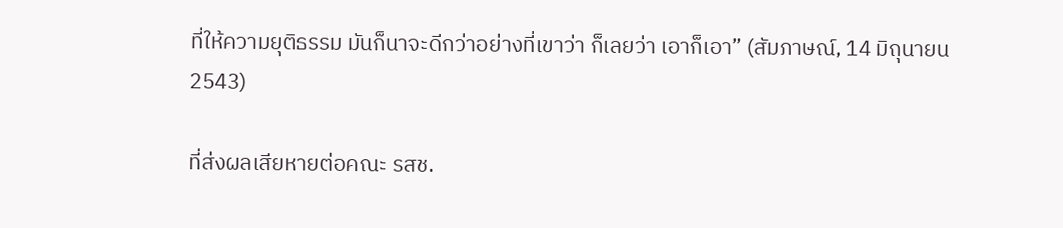ที่ให้ความยุติธรรม มันก็นาจะดีกว่าอย่างที่เขาว่า ก็เลยว่า เอาก็เอา” (สัมภาษณ์, 14 มิถุนายน 2543)

ที่ส่งผลเสียหายต่อคณะ รสช.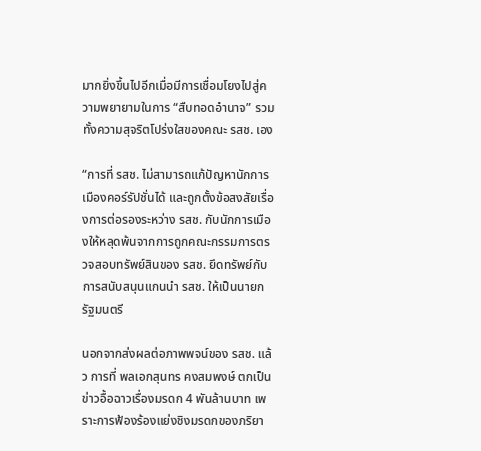มากยิ่งขึ้นไปอีกเมื่อมีการเชื่อมโยงไปสู่ความพยายามในการ “สืบทอดอำนาจ” รวมทั้งความสุจริตโปร่งใสของคณะ รสช. เอง

“การที่ รสช. ไม่สามารถแก้ปัญหานักการเมืองคอร์รัปชั่นได้ และถูกตั้งข้อสงสัยเรื่องการต่อรองระหว่าง รสช. กับนักการเมืองให้หลุดพ้นจากการถูกคณะกรรมการตรวจสอบทรัพย์สินของ รสช. ยึดทรัพย์กับการสนับสนุนแกนนำ รสช. ให้เป็นนายกรัฐมนตรี

นอกจากส่งผลต่อภาพพจน์ของ รสช. แล้ว การที่ พลเอกสุนทร คงสมพงษ์ ตกเป็นข่าวอื้อฉาวเรื่องมรดก 4 พันล้านบาท เพราะการฟ้องร้องแย่งชิงมรดกของภริยา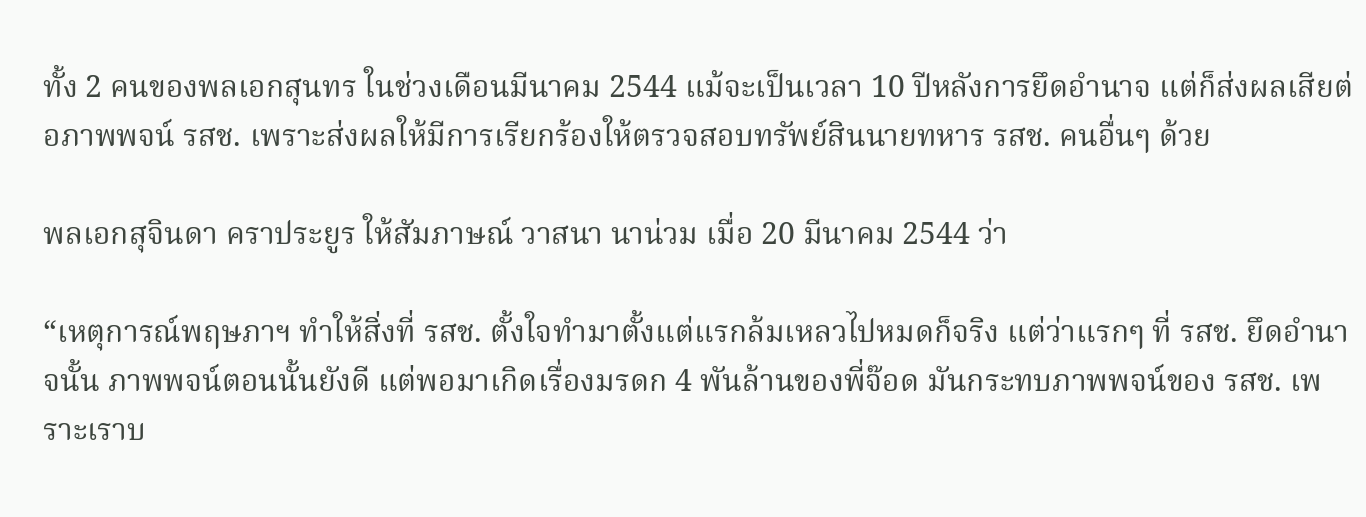ทั้ง 2 คนของพลเอกสุนทร ในช่วงเดือนมีนาคม 2544 แม้จะเป็นเวลา 10 ปีหลังการยึดอำนาจ แต่ก็ส่งผลเสียต่อภาพพจน์ รสช. เพราะส่งผลให้มีการเรียกร้องให้ตรวจสอบทรัพย์สินนายทหาร รสช. คนอื่นๆ ด้วย

พลเอกสุจินดา คราประยูร ให้สัมภาษณ์ วาสนา นาน่วม เมื่อ 20 มีนาคม 2544 ว่า

“เหตุการณ์พฤษภาฯ ทำให้สิ่งที่ รสช. ตั้งใจทำมาตั้งแต่แรกล้มเหลวไปหมดก็จริง แต่ว่าแรกๆ ที่ รสช. ยึดอำนาจนั้น ภาพพจน์ตอนนั้นยังดี แต่พอมาเกิดเรื่องมรดก 4 พันล้านของพี่จ๊อด มันกระทบภาพพจน์ของ รสช. เพราะเราบ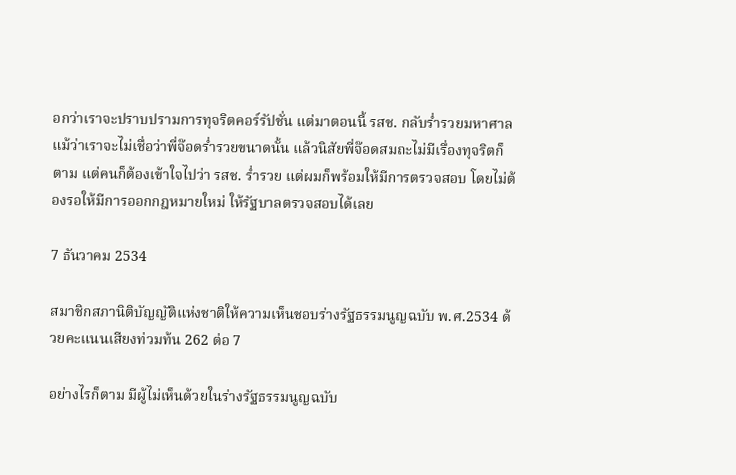อกว่าเราจะปราบปรามการทุจริตคอร์รัปชั่น แต่มาตอนนี้ รสช. กลับร่ำรวยมหาศาล แม้ว่าเราจะไม่เชื่อว่าพี่จ๊อดร่ำรวยขนาดนั้น แล้วนิสัยพี่จ๊อดสมถะไม่มีเรื่องทุจริตก็ตาม แต่คนก็ต้องเข้าใจไปว่า รสช. ร่ำรวย แต่ผมก็พร้อมให้มีการตรวจสอบ โดยไม่ต้องรอให้มีการออกกฎหมายใหม่ ให้รัฐบาลตรวจสอบได้เลย

7 ธันวาคม 2534

สมาชิกสภานิติบัญญัติแห่งชาติให้ความเห็นชอบร่างรัฐธรรมนูญฉบับ พ.ศ.2534 ด้วยคะแนนเสียงท่วมท้น 262 ต่อ 7

อย่างไรก็ตาม มีผู้ไม่เห็นด้วยในร่างรัฐธรรมนูญฉบับ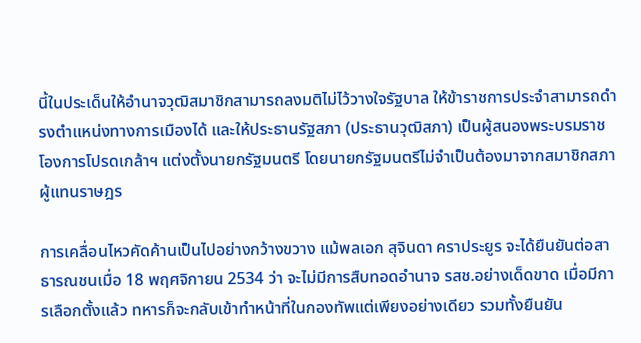นี้ในประเด็นให้อำนาจวุฒิสมาชิกสามารถลงมติไม่ไว้วางใจรัฐบาล ให้ข้าราชการประจำสามารถดำรงตำแหน่งทางการเมืองได้ และให้ประธานรัฐสภา (ประธานวุฒิสภา) เป็นผู้สนองพระบรมราชโองการโปรดเกล้าฯ แต่งตั้งนายกรัฐมนตรี โดยนายกรัฐมนตรีไม่จำเป็นต้องมาจากสมาชิกสภาผู้แทนราษฎร

การเคลื่อนไหวคัดค้านเป็นไปอย่างกว้างขวาง แม้พลเอก สุจินดา คราประยูร จะได้ยืนยันต่อสาธารณชนเมื่อ 18 พฤศจิกายน 2534 ว่า จะไม่มีการสืบทอดอำนาจ รสช.อย่างเด็ดขาด เมื่อมีการเลือกตั้งแล้ว ทหารก็จะกลับเข้าทำหน้าที่ในกองทัพแต่เพียงอย่างเดียว รวมทั้งยืนยัน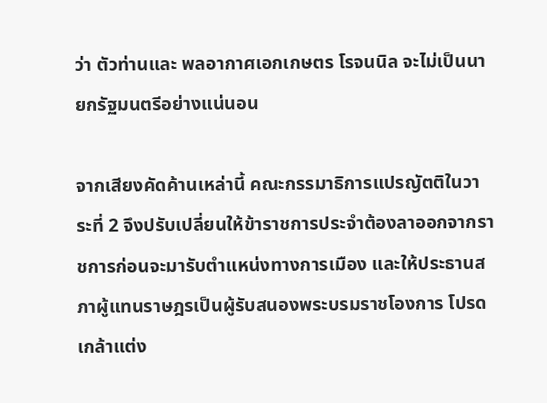ว่า ตัวท่านและ พลอากาศเอกเกษตร โรจนนิล จะไม่เป็นนายกรัฐมนตรีอย่างแน่นอน

จากเสียงคัดค้านเหล่านี้ คณะกรรมาธิการแปรญัตติในวาระที่ 2 จึงปรับเปลี่ยนให้ข้าราชการประจำต้องลาออกจากราชการก่อนจะมารับตำแหน่งทางการเมือง และให้ประธานสภาผู้แทนราษฎรเป็นผู้รับสนองพระบรมราชโองการ โปรดเกล้าแต่ง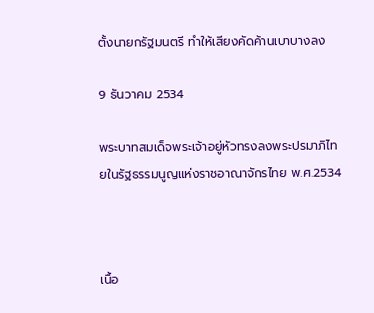ตั้งนายกรัฐมนตรี ทำให้เสียงคัดค้านเบาบางลง

9 ธันวาคม 2534

พระบาทสมเด็จพระเจ้าอยู่หัวทรงลงพระปรมาภิไทยในรัฐธรรมนูญแห่งราชอาณาจักรไทย พ.ศ.2534



เนื้อ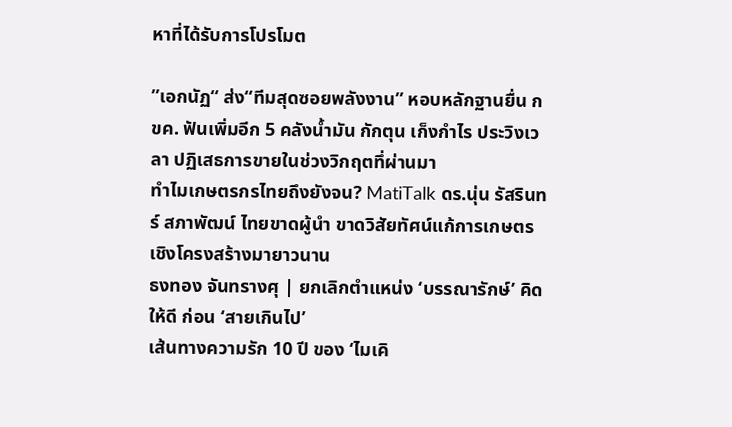หาที่ได้รับการโปรโมต

”เอกนัฏ“ ส่ง“ทีมสุดซอยพลังงาน” หอบหลักฐานยื่น กขค. ฟันเพิ่มอีก 5 คลังน้ำมัน กักตุน เก็งกำไร ประวิงเวลา ปฏิเสธการขายในช่วงวิกฤตทึ่ผ่านมา
ทำไมเกษตรกรไทยถึงยังจน? MatiTalk ดร.นุ่น รัสรินทร์ สภาพัฒน์ ไทยขาดผู้นำ ขาดวิสัยทัศน์แก้การเกษตรเชิงโครงสร้างมายาวนาน
ธงทอง จันทรางศุ | ยกเลิกตำแหน่ง ‘บรรณารักษ์’ คิดให้ดี ก่อน ‘สายเกินไป’
เส้นทางความรัก 10 ปี ของ ‘ไมเคิ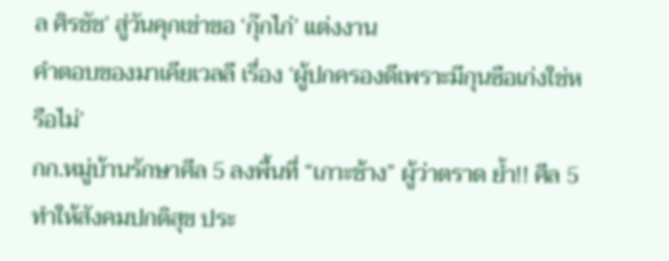ล ศิรชัช’ สู่วันคุกเข่าขอ ‘กุ๊กไก่’ แต่งงาน
คำตอบของมาเคียเวลลี เรื่อง ‘ผู้ปกครองดีเพราะมีกุนซือเก่งใช่หรือไม่’
กก.หมู่บ้านรักษาศีล 5 ลงพื้นที่ “เกาะช้าง” ผู้ว่าตราด ย้ำ!! ศีล 5 ทำให้สังคมปกติสุข ประ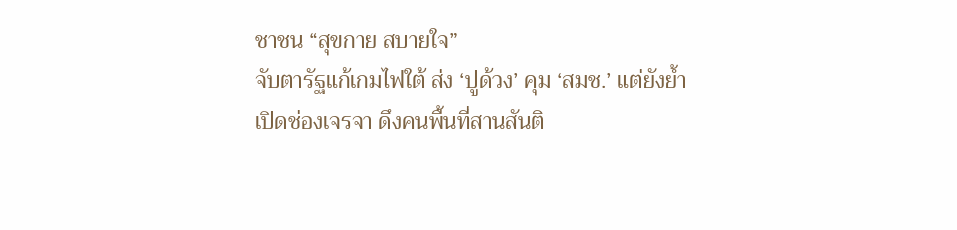ชาชน “สุขกาย สบายใจ”
จับตารัฐแก้เกมไฟใต้ ส่ง ‘ปูด้วง’ คุม ‘สมช.’ แต่ยังย้ำเปิดช่องเจรจา ดึงคนพื้นที่สานสันติ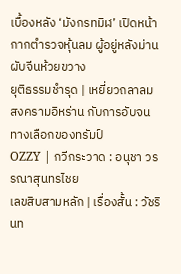เบื้องหลัง ‘มังกรทมิฬ’ เปิดหน้ากากตำรวจหุ้นลม ผู้อยู่หลังม่านผับจีนห้วยขวาง
ยุติธรรมชำรุด | เหยี่ยวถลาลม
สงครามอิหร่าน กับการอับจนทางเลือกของทรัมป์
OZZY | กวีกระวาด : อนุชา วรรณาสุนทรไชย
เลขสิบสามหลัก | เรื่องสั้น : วัชรินท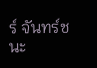ร์ จันทร์ชนะ